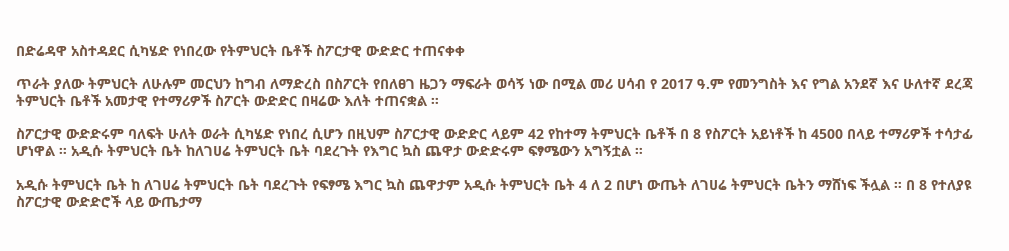በድሬዳዋ አስተዳደር ሲካሄድ የነበረው የትምህርት ቤቶች ስፖርታዊ ውድድር ተጠናቀቀ

ጥራት ያለው ትምህርት ለሁሉም መርህን ከግብ ለማድረስ በስፖርት የበለፀገ ዜጋን ማፍራት ወሳኝ ነው በሚል መሪ ሀሳብ የ 2017 ዓ.ም የመንግስት እና የግል አንደኛ እና ሁለተኛ ደረጃ ትምህርት ቤቶች አመታዊ የተማሪዎች ስፖርት ውድድር በዛሬው እለት ተጠናቋል ።

ስፖርታዊ ውድድሩም ባለፍት ሁለት ወራት ሲካሄድ የነበረ ሲሆን በዚህም ስፖርታዊ ውድድር ላይም 42 የከተማ ትምህርት ቤቶች በ 8 የስፖርት አይነቶች ከ 4500 በላይ ተማሪዎች ተሳታፊ ሆነዋል ። አዲሱ ትምህርት ቤት ከለገሀሬ ትምህርት ቤት ባደረጉት የእግር ኳስ ጨዋታ ውድድሩም ፍፃሜውን አግኝቷል ።

አዲሱ ትምህርት ቤት ከ ለገሀሬ ትምህርት ቤት ባደረጉት የፍፃሜ እግር ኳስ ጨዋታም አዲሱ ትምህርት ቤት 4 ለ 2 በሆነ ውጤት ለገሀሬ ትምህርት ቤትን ማሸነፍ ችሏል ። በ 8 የተለያዩ ስፖርታዊ ውድድሮች ላይ ውጤታማ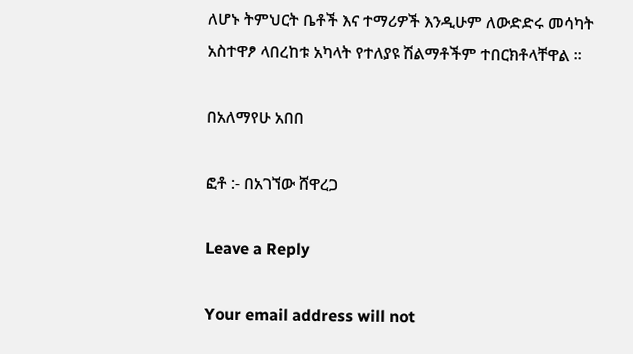ለሆኑ ትምህርት ቤቶች እና ተማሪዎች እንዲሁም ለውድድሩ መሳካት አስተዋፆ ላበረከቱ አካላት የተለያዩ ሽልማቶችም ተበርክቶላቸዋል ።

በአለማየሁ አበበ

ፎቶ :- በአገኘው ሸዋረጋ

Leave a Reply

Your email address will not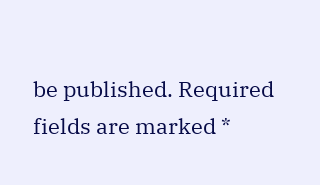be published. Required fields are marked *